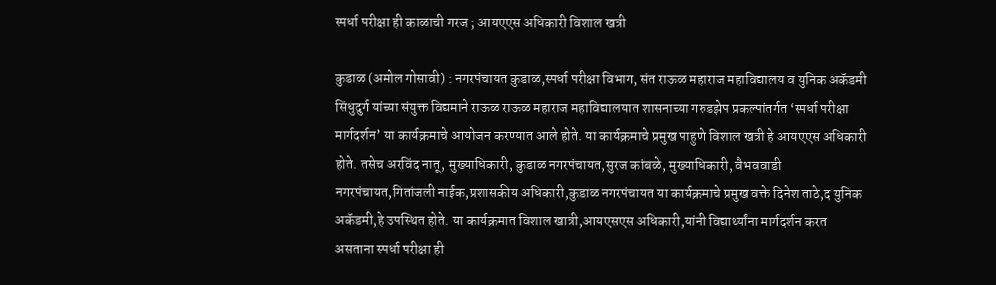स्पर्धा परीक्षा ही काळाची गरज ; आयएएस अधिकारी विशाल खत्री

कुडाळ (अमोल गोसावी) : नगरपंचायत कुडाळ,स्पर्धा परीक्षा विभाग, संत राऊळ महाराज महाविद्यालय व युनिक अकॅडमी सिंधुदुर्ग यांच्या संयुक्त विद्यमाने राऊळ राऊळ महाराज महाविद्यालयात शासनाच्या गरुडझेप प्रकल्पांतर्गत ‘स्पर्धा परीक्षा मार्गदर्शन’ या कार्यक्रमाचे आयोजन करण्यात आले होते. या कार्यक्रमाचे प्रमुख पाहुणे विशाल खत्री हे आयएएस अधिकारी होते. तसेच अरविंद नातू, मुख्याधिकारी, कुडाळ नगरपंचायत,सुरज कांबळे, मुख्याधिकारी, वैभववाडी नगरपंचायत,गितांजली नाईक,प्रशासकीय अधिकारी,कुडाळ नगरपंचायत या कार्यक्रमाचे प्रमुख वक्ते दिनेश ताठे,द युनिक अकॅडमी,हे उपस्थित होते. या कार्यक्रमात विशाल खात्री,आयएसएस अधिकारी,यांनी विद्यार्थ्यांना मार्गदर्शन करत असताना स्पर्धा परीक्षा ही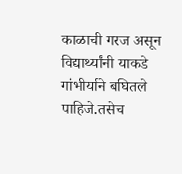काळाची गरज असून विद्यार्थ्यांनी याकडे गांभीर्याने बघितले पाहिजे.तसेच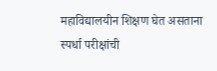महाविद्यालयीन शिक्षण घेत असताना स्पर्धा परीक्षांची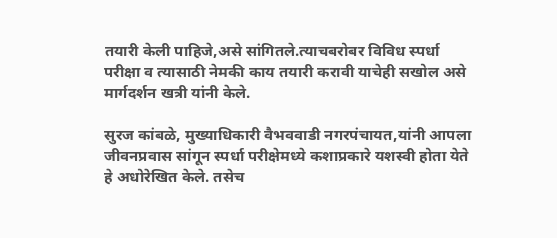तयारी केली पाहिजे,असे सांगितले.त्याचबरोबर विविध स्पर्धा परीक्षा व त्यासाठी नेमकी काय तयारी करावी याचेही सखोल असे मार्गदर्शन खत्री यांनी केले.

सुरज कांबळे, मुख्याधिकारी वैभववाडी नगरपंचायत,यांनी आपला जीवनप्रवास सांगून स्पर्धा परीक्षेमध्ये कशाप्रकारे यशस्वी होता येते हे अधोरेखित केले. तसेच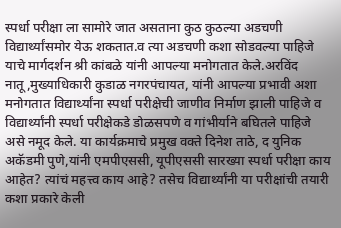स्पर्धा परीक्षा ला सामोरे जात असताना कुठ कुठल्या अडचणी विद्यार्थ्यांसमोर येऊ शकतात.व त्या अडचणी कशा सोडवल्या पाहिजे याचे मार्गदर्शन श्री कांबळे यांनी आपल्या मनोगतात केले.अरविंद नातू,मुख्याधिकारी कुडाळ नगरपंचायत, यांनी आपल्या प्रभावी अशा मनोगतात विद्यार्थ्यांना स्पर्धा परीक्षेची जाणीव निर्माण झाली पाहिजे व विद्यार्थ्यांनी स्पर्धा परीक्षेकडे डोळसपणे व गांभीर्याने बघितले पाहिजे असे नमूद केले. या कार्यक्रमाचे प्रमुख वक्ते दिनेश ताठे, द युनिक अकॅडमी पुणे,यांनी एमपीएससी, यूपीएससी सारख्या स्पर्धा परीक्षा काय आहेत? त्यांचं महत्त्व काय आहे? तसेच विद्यार्थ्यांनी या परीक्षांची तयारी कशा प्रकारे केली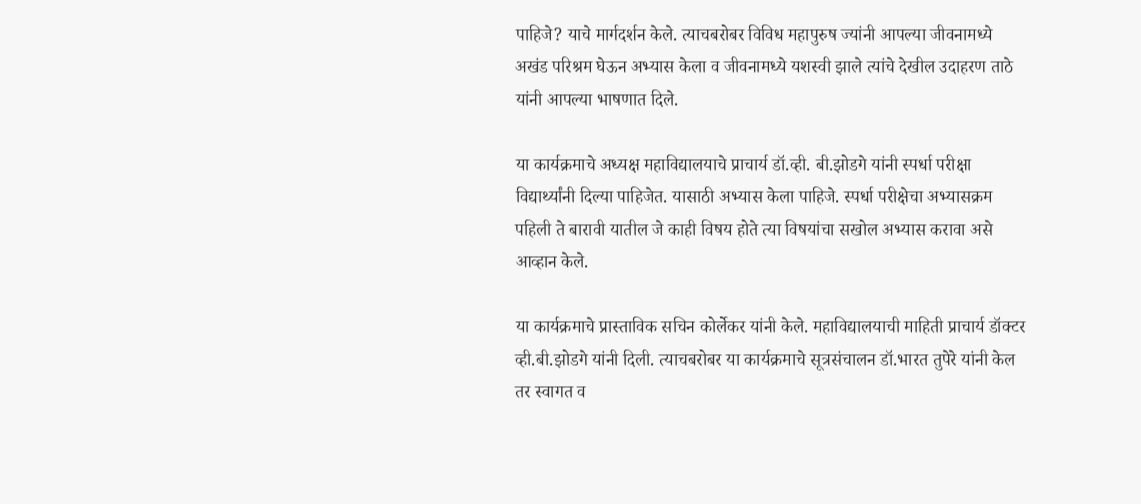पाहिजे? याचे मार्गदर्शन केले. त्याचबरोबर विविध महापुरुष ज्यांनी आपल्या जीवनामध्ये अखंड परिश्रम घेऊन अभ्यास केला व जीवनामध्ये यशस्वी झाले त्यांचे देखील उदाहरण ताठे यांनी आपल्या भाषणात दिले.

या कार्यक्रमाचे अध्यक्ष महाविद्यालयाचे प्राचार्य डॉ.व्ही. बी.झोडगे यांनी स्पर्धा परीक्षा विद्यार्थ्यांनी दिल्या पाहिजेत. यासाठी अभ्यास केला पाहिजे. स्पर्धा परीक्षेचा अभ्यासक्रम पहिली ते बारावी यातील जे काही विषय होते त्या विषयांचा सखोल अभ्यास करावा असे आव्हान केले.

या कार्यक्रमाचे प्रास्ताविक सचिन कोर्लेकर यांनी केले. महाविद्यालयाची माहिती प्राचार्य डॉक्टर व्ही.बी.झोडगे यांनी दिली. त्याचबरोबर या कार्यक्रमाचे सूत्रसंचालन डॉ.भारत तुपेरे यांनी केल तर स्वागत व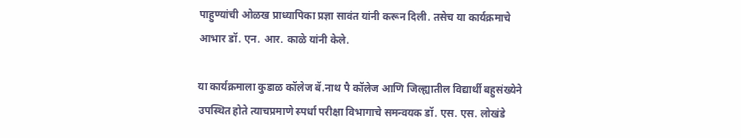पाहुण्यांची ओळख प्राध्यापिका प्रज्ञा सावंत यांनी करून दिली. तसेच या कार्यक्रमाचे आभार डॉ. एन. आर. काळे यांनी केले.

या कार्यक्रमाला कुडाळ कॉलेज बॅ.नाथ पै कॉलेज आणि जिल्ह्यातील विद्यार्थी बहुसंख्येने उपस्थित होते त्याचप्रमाणे स्पर्धा परीक्षा विभागाचे समन्वयक डॉ. एस. एस. लोखंडे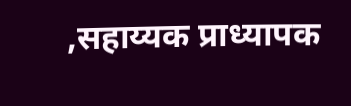,सहाय्यक प्राध्यापक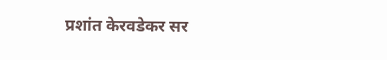प्रशांत केरवडेकर सर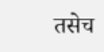तसेच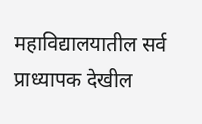महाविद्यालयातील सर्व प्राध्यापक देखील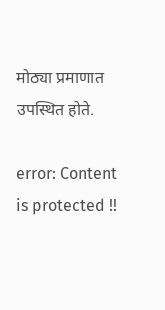मोठ्या प्रमाणात उपस्थित होते.

error: Content is protected !!